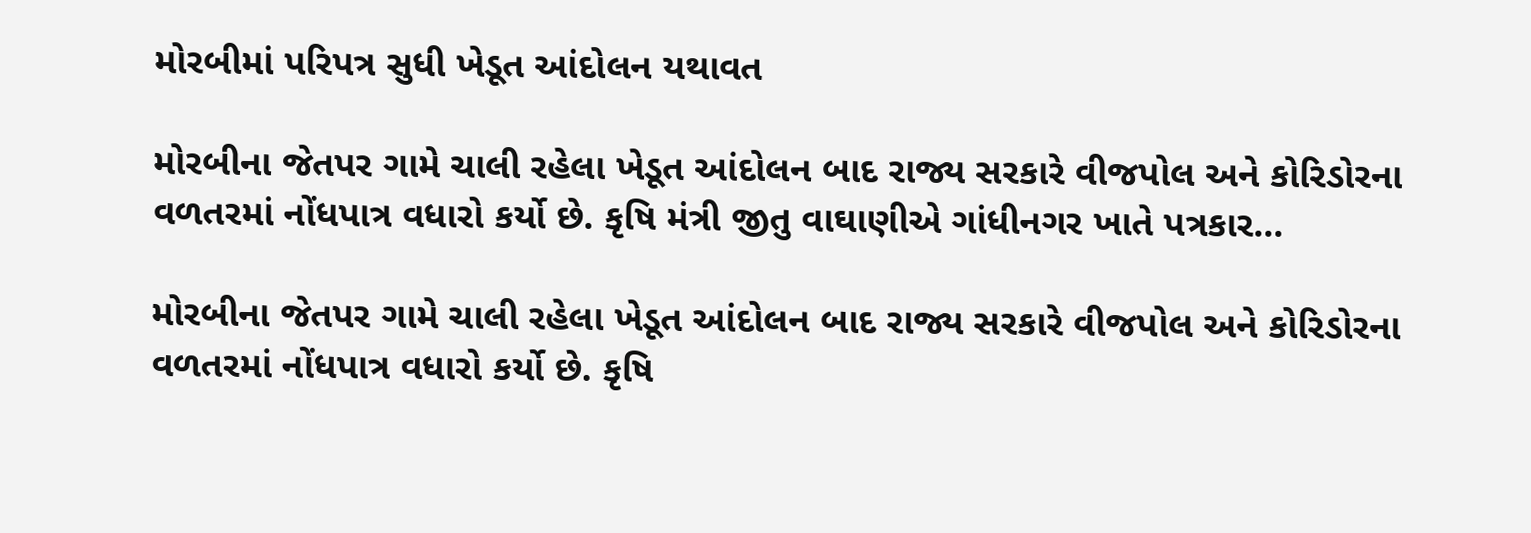મોરબીમાં પરિપત્ર સુધી ખેડૂત આંદોલન યથાવત

મોરબીના જેતપર ગામે ચાલી રહેલા ખેડૂત આંદોલન બાદ રાજ્ય સરકારે વીજપોલ અને કોરિડોરના વળતરમાં નોંધપાત્ર વધારો કર્યો છે. કૃષિ મંત્રી જીતુ વાઘાણીએ ગાંધીનગર ખાતે પત્રકાર…

મોરબીના જેતપર ગામે ચાલી રહેલા ખેડૂત આંદોલન બાદ રાજ્ય સરકારે વીજપોલ અને કોરિડોરના વળતરમાં નોંધપાત્ર વધારો કર્યો છે. કૃષિ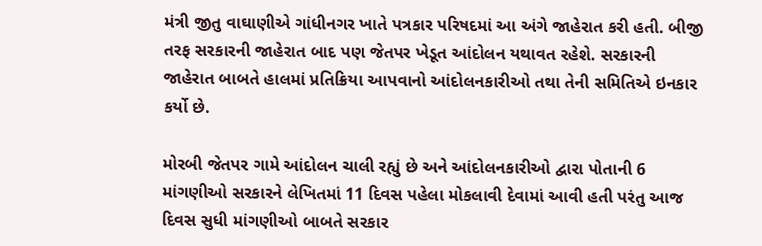મંત્રી જીતુ વાઘાણીએ ગાંધીનગર ખાતે પત્રકાર પરિષદમાં આ અંગે જાહેરાત કરી હતી. બીજી તરફ સરકારની જાહેરાત બાદ પણ જેતપર ખેડૂત આંદોલન યથાવત રહેશે. સરકારની જાહેરાત બાબતે હાલમાં પ્રતિક્રિયા આપવાનો આંદોલનકારીઓ તથા તેની સમિતિએ ઇનકાર કર્યો છે.

મોરબી જેતપર ગામે આંદોલન ચાલી રહ્યું છે અને આંદોલનકારીઓ દ્વારા પોતાની 6 માંગણીઓ સરકારને લેખિતમાં 11 દિવસ પહેલા મોકલાવી દેવામાં આવી હતી પરંતુ આજ દિવસ સુધી માંગણીઓ બાબતે સરકાર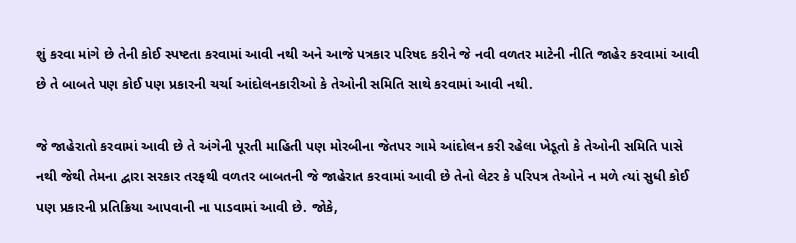શું કરવા માંગે છે તેની કોઈ સ્પષ્ટતા કરવામાં આવી નથી અને આજે પત્રકાર પરિષદ કરીને જે નવી વળતર માટેની નીતિ જાહેર કરવામાં આવી છે તે બાબતે પણ કોઈ પણ પ્રકારની ચર્ચા આંદોલનકારીઓ કે તેઓની સમિતિ સાથે કરવામાં આવી નથી.

જે જાહેરાતો કરવામાં આવી છે તે અંગેની પૂરતી માહિતી પણ મોરબીના જેતપર ગામે આંદોલન કરી રહેલા ખેડૂતો કે તેઓની સમિતિ પાસે નથી જેથી તેમના દ્વારા સરકાર તરફથી વળતર બાબતની જે જાહેરાત કરવામાં આવી છે તેનો લેટર કે પરિપત્ર તેઓને ન મળે ત્યાં સુધી કોઈ પણ પ્રકારની પ્રતિક્રિયા આપવાની ના પાડવામાં આવી છે. જોકે,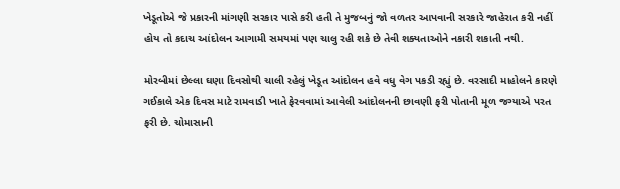ખેડૂતોએ જે પ્રકારની માંગણી સરકાર પાસે કરી હતી તે મુજબનું જો વળતર આપવાની સરકારે જાહેરાત કરી નહીં હોય તો કદાચ આંદોલન આગામી સમયમાં પણ ચાલુ રહી શકે છે તેવી શક્યતાઓને નકારી શકાતી નથી.

મોરબીમાં છેલ્લા ઘણા દિવસોથી ચાલી રહેલું ખેડૂત આંદોલન હવે વધુ વેગ પકડી રહ્યું છે. વરસાદી માહોલને કારણે ગઈકાલે એક દિવસ માટે રામવાડી ખાતે ફેરવવામાં આવેલી આંદોલનની છાવણી ફરી પોતાની મૂળ જગ્યાએ પરત ફરી છે. ચોમાસાની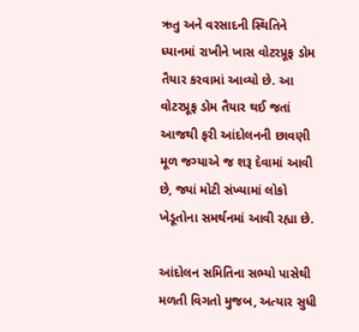ઋતુ અને વરસાદની સ્થિતિને ધ્યાનમાં રાખીને ખાસ વોટરપ્રૂફ ડોમ તૈયાર કરવામાં આવ્યો છે. આ વોટરપ્રૂફ ડોમ તૈયાર થઈ જતાં આજથી ફરી આંદોલનની છાવણી મૂળ જગ્યાએ જ શરૂ દેવામાં આવી છે, જ્યાં મોટી સંખ્યામાં લોકો ખેડૂતોના સમર્થનમાં આવી રહ્યા છે.

આંદોલન સમિતિના સભ્યો પાસેથી મળતી વિગતો મુજબ, અત્યાર સુધી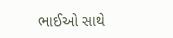ભાઈઓ સાથે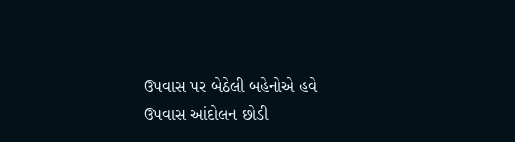ઉપવાસ પર બેઠેલી બહેનોએ હવે ઉપવાસ આંદોલન છોડી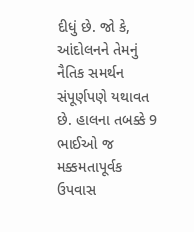દીધું છે. જો કે, આંદોલનને તેમનું નૈતિક સમર્થન સંપૂર્ણપણે યથાવત છે. હાલના તબક્કે 9 ભાઈઓ જ મક્કમતાપૂર્વક ઉપવાસ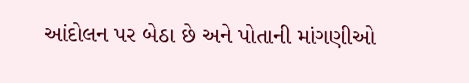આંદોલન પર બેઠા છે અને પોતાની માંગણીઓ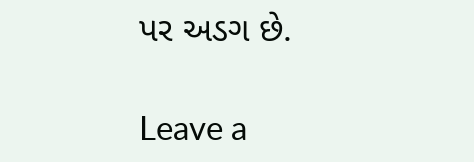પર અડગ છે.

Leave a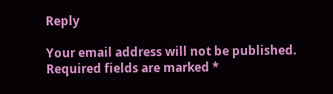Reply

Your email address will not be published. Required fields are marked *